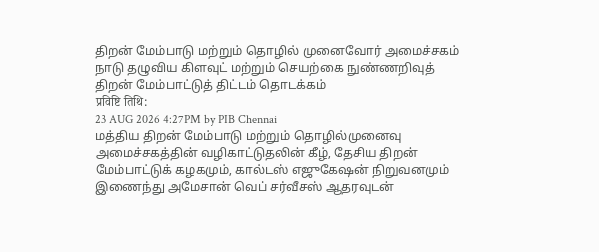திறன் மேம்பாடு மற்றும் தொழில் முனைவோர் அமைச்சகம்
நாடு தழுவிய கிளவுட் மற்றும் செயற்கை நுண்ணறிவுத் திறன் மேம்பாட்டுத் திட்டம் தொடக்கம்
प्रविष्टि तिथि:
23 AUG 2026 4:27PM by PIB Chennai
மத்திய திறன் மேம்பாடு மற்றும் தொழில்முனைவு அமைச்சகத்தின் வழிகாட்டுதலின் கீழ், தேசிய திறன் மேம்பாட்டுக் கழகமும், கால்டஸ் எஜுகேஷன் நிறுவனமும் இணைந்து அமேசான் வெப் சர்வீசஸ் ஆதரவுடன்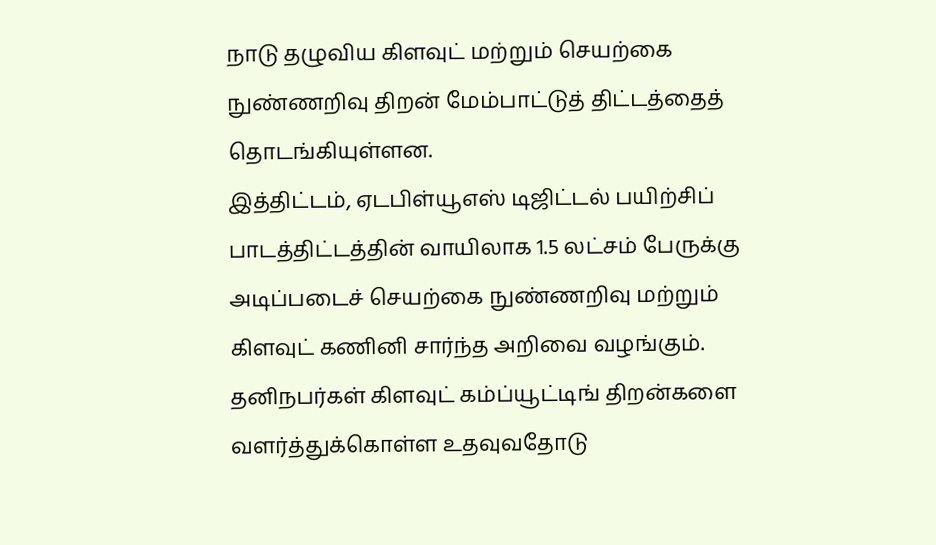நாடு தழுவிய கிளவுட் மற்றும் செயற்கை நுண்ணறிவு திறன் மேம்பாட்டுத் திட்டத்தைத் தொடங்கியுள்ளன.
இத்திட்டம், ஏடபிள்யூஎஸ் டிஜிட்டல் பயிற்சிப் பாடத்திட்டத்தின் வாயிலாக 1.5 லட்சம் பேருக்கு அடிப்படைச் செயற்கை நுண்ணறிவு மற்றும் கிளவுட் கணினி சார்ந்த அறிவை வழங்கும். தனிநபர்கள் கிளவுட் கம்ப்யூட்டிங் திறன்களை வளர்த்துக்கொள்ள உதவுவதோடு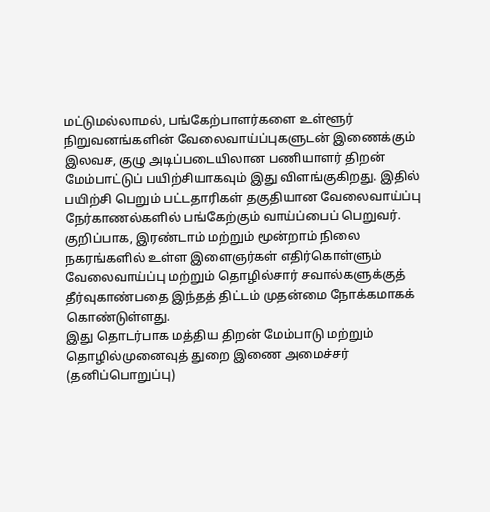மட்டுமல்லாமல், பங்கேற்பாளர்களை உள்ளூர் நிறுவனங்களின் வேலைவாய்ப்புகளுடன் இணைக்கும் இலவச, குழு அடிப்படையிலான பணியாளர் திறன் மேம்பாட்டுப் பயிற்சியாகவும் இது விளங்குகிறது. இதில் பயிற்சி பெறும் பட்டதாரிகள் தகுதியான வேலைவாய்ப்பு நேர்காணல்களில் பங்கேற்கும் வாய்ப்பைப் பெறுவர்.
குறிப்பாக, இரண்டாம் மற்றும் மூன்றாம் நிலை நகரங்களில் உள்ள இளைஞர்கள் எதிர்கொள்ளும் வேலைவாய்ப்பு மற்றும் தொழில்சார் சவால்களுக்குத் தீர்வுகாண்பதை இந்தத் திட்டம் முதன்மை நோக்கமாகக் கொண்டுள்ளது.
இது தொடர்பாக மத்திய திறன் மேம்பாடு மற்றும் தொழில்முனைவுத் துறை இணை அமைச்சர் (தனிப்பொறுப்பு)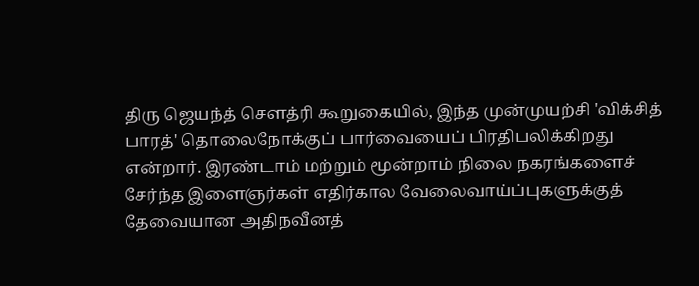திரு ஜெயந்த் சௌத்ரி கூறுகையில், இந்த முன்முயற்சி 'விக்சித் பாரத்' தொலைநோக்குப் பார்வையைப் பிரதிபலிக்கிறது என்றார். இரண்டாம் மற்றும் மூன்றாம் நிலை நகரங்களைச் சேர்ந்த இளைஞர்கள் எதிர்கால வேலைவாய்ப்புகளுக்குத் தேவையான அதிநவீனத்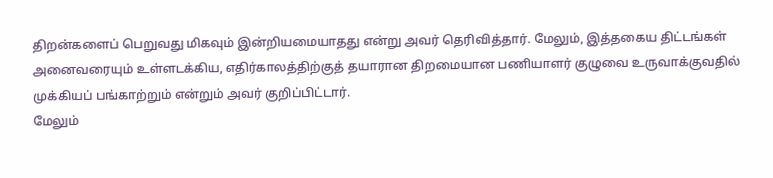திறன்களைப் பெறுவது மிகவும் இன்றியமையாதது என்று அவர் தெரிவித்தார். மேலும், இத்தகைய திட்டங்கள் அனைவரையும் உள்ளடக்கிய, எதிர்காலத்திற்குத் தயாரான திறமையான பணியாளர் குழுவை உருவாக்குவதில் முக்கியப் பங்காற்றும் என்றும் அவர் குறிப்பிட்டார்.
மேலும்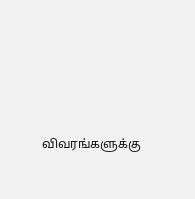விவரங்களுக்கு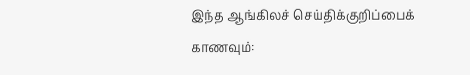இந்த ஆங்கிலச் செய்திக்குறிப்பைக் காணவும்: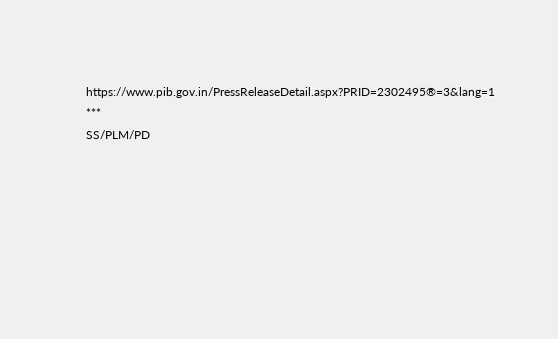https://www.pib.gov.in/PressReleaseDetail.aspx?PRID=2302495®=3&lang=1
***
SS/PLM/PD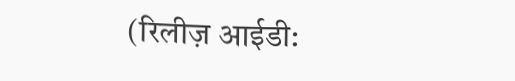(रिलीज़ आईडी: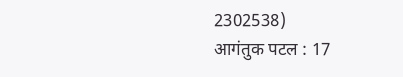2302538)
आगंतुक पटल : 17